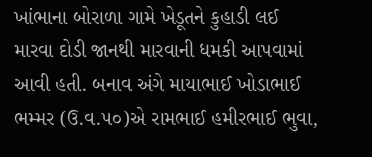ખાંભાના બોરાળા ગામે ખેડૂતને કુહાડી લઈ મારવા દોડી જાનથી મારવાની ધમકી આપવામાં આવી હતી. બનાવ અંગે માયાભાઈ ખોડાભાઈ ભમ્મર (ઉ.વ.૫૦)એ રામભાઈ હમીરભાઈ ભુવા,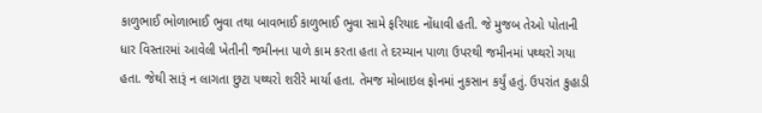કાળુભાઈ ભોળાભાઈ ભુવા તથા બાવભાઈ કાળુભાઈ ભુવા સામે ફરિયાદ નોંધાવી હતી. જે મુજબ તેઓ પોતાની ધાર વિસ્તારમાં આવેલી ખેતીની જમીનના પાળે કામ કરતા હતા તે દરમ્યાન પાળા ઉપરથી જમીનમાં પથ્થરો ગયા હતા. જેથી સારૂં ન લાગતા છુટા પથ્થરો શરીરે માર્યા હતા. તેમજ મોબાઇલ ફોનમાં નુકસાન કર્યું હતું. ઉપરાંત કુહાડી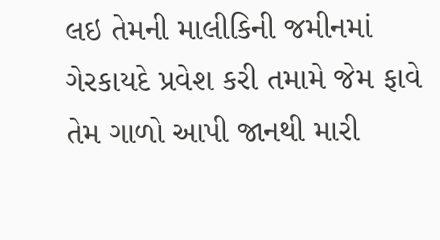લઇ તેમની માલીકિની જમીનમાં ગેરકાયદે પ્રવેશ કરી તમામે જેમ ફાવે તેમ ગાળો આપી જાનથી મારી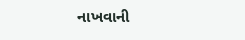નાખવાની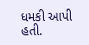ધમકી આપી હતી.